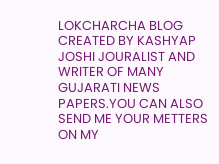LOKCHARCHA BLOG CREATED BY KASHYAP JOSHI JOURALIST AND WRITER OF MANY GUJARATI NEWS PAPERS.YOU CAN ALSO SEND ME YOUR METTERS ON MY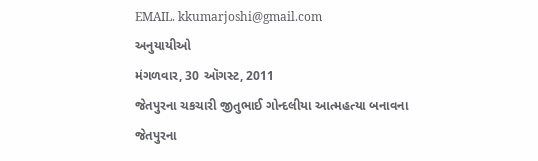EMAIL. kkumarjoshi@gmail.com
અનુયાયીઓ
મંગળવાર, 30 ઑગસ્ટ, 2011
જેતપુરના ચકચારી જીતુભાઈ ગોન્દલીયા આત્મહત્યા બનાવના
જેતપુરના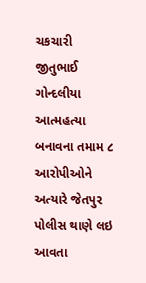ચકચારી જીતુભાઈ ગોન્દલીયા આત્મહત્યા બનાવના તમામ ૮ આરોપીઓને અત્યારે જેતપુર પોલીસ થાણે લઇ આવતા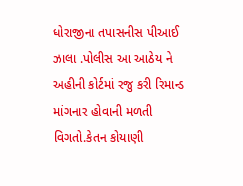ધોરાજીના તપાસનીસ પીઆઈ ઝાલા .પોલીસ આ આઠેય ને અહીની કોર્ટમાં રજુ કરી રિમાન્ડ માંગનાર હોવાની મળતી વિગતો.કેતન કોયાણી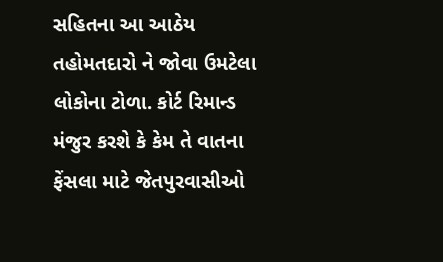સહિતના આ આઠેય તહોમતદારો ને જોવા ઉમટેલા લોકોના ટોળા. કોર્ટ રિમાન્ડ મંજુર કરશે કે કેમ તે વાતના ફેંસલા માટે જેતપુરવાસીઓ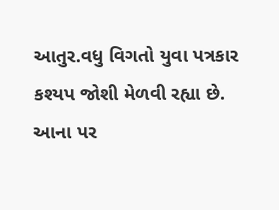આતુર.વધુ વિગતો યુવા પત્રકાર કશ્યપ જોશી મેળવી રહ્યા છે.
આના પર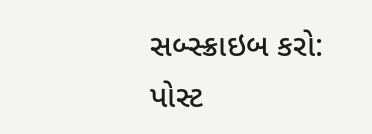સબ્સ્ક્રાઇબ કરો:
પોસ્ટ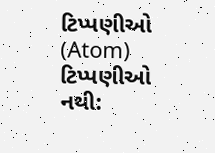ટિપ્પણીઓ (Atom)
ટિપ્પણીઓ નથી: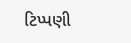ટિપ્પણી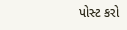પોસ્ટ કરો